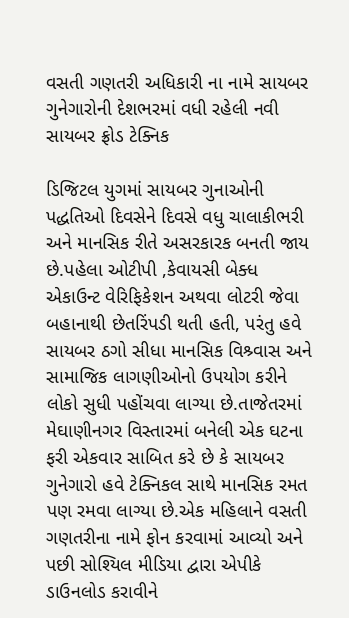વસતી ગણતરી અધિકારી ના નામે સાયબર ગુનેગારોની દેશભરમાં વધી રહેલી નવી સાયબર ફ્રોડ ટેક્નિક

ડિજિટલ યુગમાં સાયબર ગુનાઓની પદ્ધતિઓ દિવસેને દિવસે વધુ ચાલાકીભરી અને માનસિક રીતે અસરકારક બનતી જાય છે.પહેલા ઓટીપી ,કેવાયસી બેક્ધ એકાઉન્ટ વેરિફિકેશન અથવા લોટરી જેવા બહાનાથી છેતરિંપડી થતી હતી, પરંતુ હવે સાયબર ઠગો સીધા માનસિક વિશ્ર્વાસ અને સામાજિક લાગણીઓનો ઉપયોગ કરીને લોકો સુધી પહોંચવા લાગ્યા છે.તાજેતરમાં મેઘાણીનગર વિસ્તારમાં બનેલી એક ઘટના ફરી એકવાર સાબિત કરે છે કે સાયબર ગુનેગારો હવે ટેક્નિકલ સાથે માનસિક રમત પણ રમવા લાગ્યા છે.એક મહિલાને વસતી ગણતરીના નામે ફોન કરવામાં આવ્યો અને પછી સોશ્યિલ મીડિયા દ્વારા એપીકે ડાઉનલોડ કરાવીને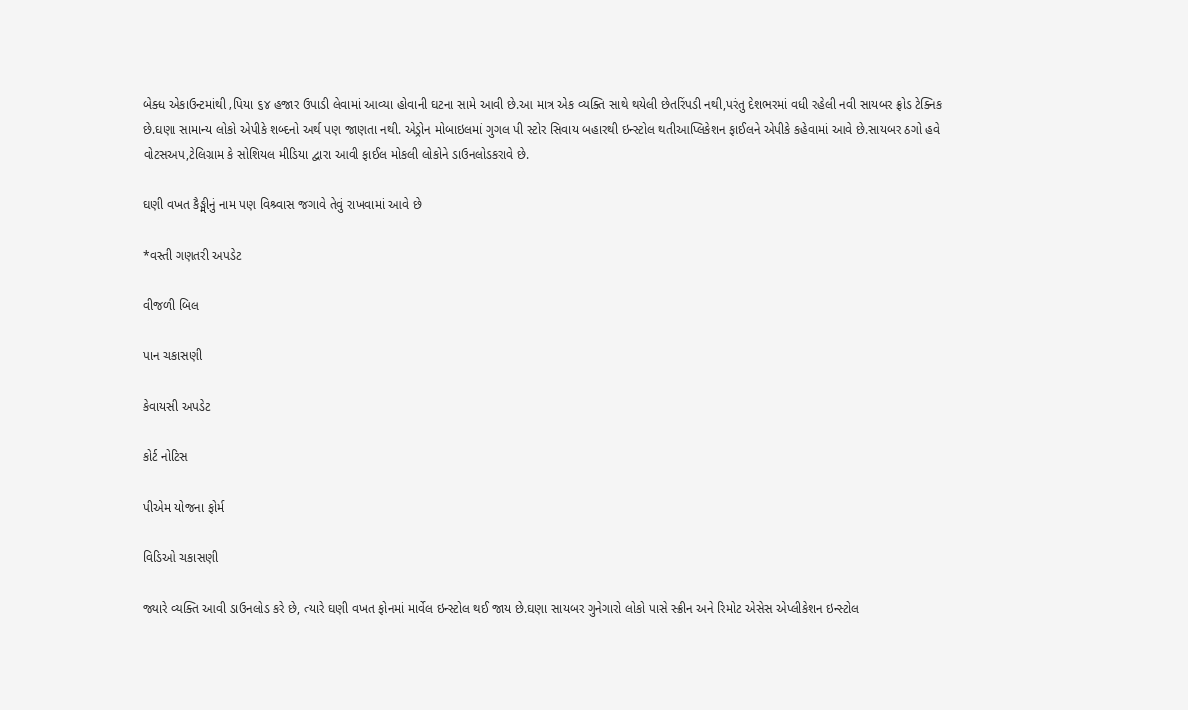બેક્ધ એકાઉન્ટમાંથી ‚પિયા ૬૪ હજાર ઉપાડી લેવામાં આવ્યા હોવાની ઘટના સામે આવી છે.આ માત્ર એક વ્યક્તિ સાથે થયેલી છેતરિંપડી નથી,પરંતુ દેશભરમાં વધી રહેલી નવી સાયબર ફ્રોડ ટેક્નિક છે.ઘણા સામાન્ય લોકો એપીકે શબ્દનો અર્થ પણ જાણતા નથી. એડ્રોન મોબાઇલમાં ગુગલ પી સ્ટોર સિવાય બહારથી ઇન્સ્ટોલ થતીઆપ્લિકેશન ફાઈલને એપીકે કહેવામાં આવે છે.સાયબર ઠગો હવે વોટસઅપ,ટેલિગ્રામ કે સોશિયલ મીડિયા દ્વારા આવી ફાઈલ મોકલી લોકોને ડાઉનલોડકરાવે છે.

ઘણી વખત કૈઙ્મીનું નામ પણ વિશ્ર્વાસ જગાવે તેવું રાખવામાં આવે છે

*વસ્તી ગણતરી અપડેટ

વીજળી બિલ

પાન ચકાસણી

કેવાયસી અપડેટ

કોર્ટ નોટિસ

પીએમ યોજના ફોર્મ

વિડિઓ ચકાસણી

જ્યારે વ્યક્તિ આવી ડાઉનલોડ કરે છે, ત્યારે ઘણી વખત ફોનમાં માર્વેલ ઇન્સ્ટોલ થઈ જાય છે.ઘણા સાયબર ગુનેગારો લોકો પાસે સ્ક્રીન અને રિમોટ એસેસ એપ્લીકેશન ઇન્સ્ટોલ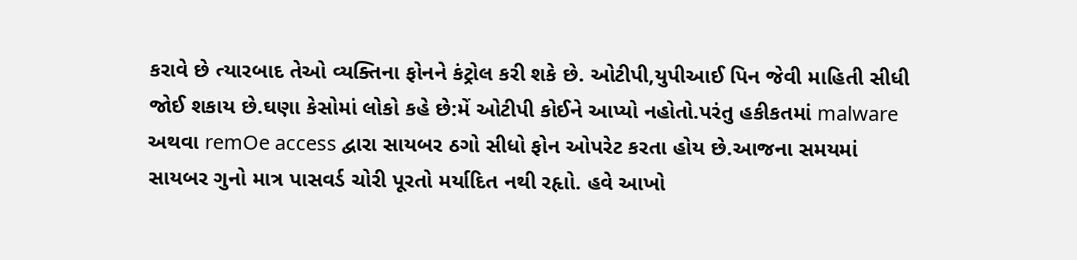કરાવે છે ત્યારબાદ તેઓ વ્યક્તિના ફોનને કંટ્રોલ કરી શકે છે. ઓટીપી,યુપીઆઈ પિન જેવી માહિતી સીધી જોઈ શકાય છે.ઘણા કેસોમાં લોકો કહે છે:મેં ઓટીપી કોઈને આપ્યો નહોતો.પરંતુ હકીકતમાં malware અથવા remOe access દ્વારા સાયબર ઠગો સીધો ફોન ઓપરેટ કરતા હોય છે.આજના સમયમાં સાયબર ગુનો માત્ર પાસવર્ડ ચોરી પૂરતો મર્યાદિત નથી રહૃાો. હવે આખો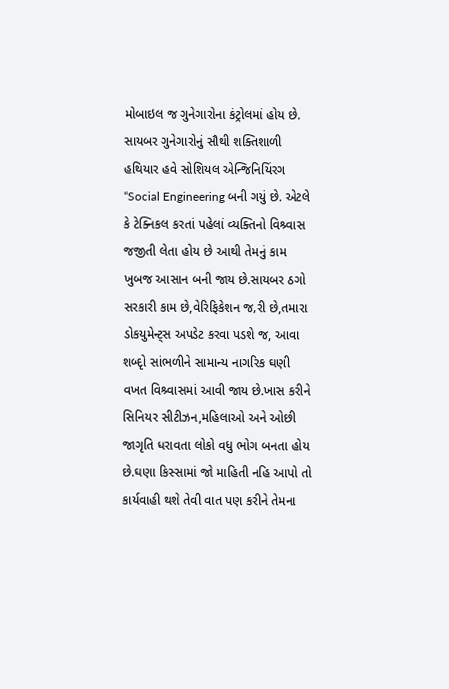મોબાઇલ જ ગુનેગારોના કંટ્રોલમાં હોય છે. સાયબર ગુનેગારોનું સૌથી શક્તિશાળી હથિયાર હવે સોશિયલ એન્જિનિયિંરગ “Social Engineering બની ગયું છે. એટલે કે ટેક્નિકલ કરતાં પહેલાં વ્યક્તિનો વિશ્ર્વાસ જજીતી લેતા હોય છે આથી તેમનું કામ ખુબજ આસાન બની જાય છે.સાયબર ઠગો સરકારી કામ છે,વેરિફિકેશન જ‚રી છે,તમારા ડોકયુમેન્ટ્સ અપડેટ કરવા પડશે જ, આવા શબ્દૃો સાંભળીને સામાન્ય નાગરિક ઘણી વખત વિશ્ર્વાસમાં આવી જાય છે.ખાસ કરીને સિનિયર સીટીઝન,મહિલાઓ અને ઓછી જાગૃતિ ધરાવતા લોકો વધુ ભોગ બનતા હોય છે.ઘણા કિસ્સામાં જો માહિતી નહિ આપો તો કાર્યવાહી થશે તેવી વાત પણ કરીને તેમના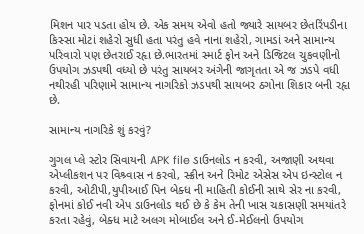મિશન પાર પડતા હોય છે. એક સમય એવો હતો જ્યારે સાયબર છેતરિંપડીના કિસ્સા મોટાં શહેરો સુધી હતા પરંતુ હવે નાના શહેરો, ગામડાં અને સામાન્ય પરિવારો પણ છેતરાઈ રહૃા છે.ભારતમાં સ્માર્ટ ફોન અને ડિજિટલ ચુકવણીનો ઉપયોગ ઝડપથી વધ્યો છે પરંતુ સાયબર અંગેની જાગૃતતા એ જ ઝડપે વધી નથીરહી પરિણામે સામાન્ય નાગરિકો ઝડપથી સાયબર ઠગોના શિકાર બની રહૃા છે.

સામાન્ય નાગરિકે શું કરવું?

ગુગલ પ્લે સ્ટોર સિવાયની APK file ડાઉનલોડ ન કરવી, અજાણી અથવા એપ્લીકશન પર વિશ્ર્વાસ ન કરવો, સ્ક્રીન અને રિમોટ એસેસ એપ ઇન્સ્ટોલ ન કરવી, ઓટીપી,યુપીઆઈ પિન બેક્ધ ની માહિતી કોઈની સાથે સેર ના કરવી, ફોનમાં કોઈ નવી એપ ડાઉનલોડ થઈ છે કે કેમ તેની ખાસ ચકાસણી સમયાંતરે કરતા રહેવું, બેક્ધ માટે અલગ મોબાઈલ અને ઈ-મેઈલનો ઉપયોગ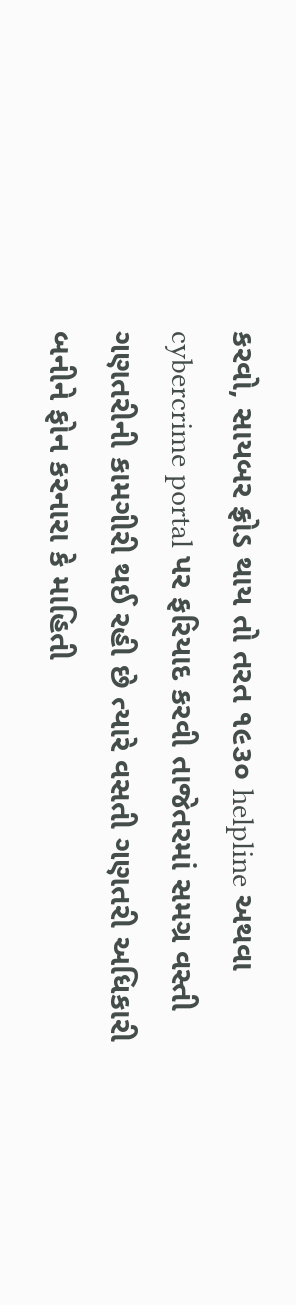કરવો, સાયબર ફ્રોડ થાય તો તરત ૧૯૩૦ helpline અથવા cybercrime portal પર ફરિયાદ કરવી તાજેતરમાં સમગ્ર વસ્તી ગણતરીની કામગીરી થઈ રહી છે ત્યારે વસતી ગણતરી અધિકારી બનીને ફોન કરનારા કે માહિતી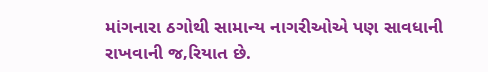માંગનારા ઠગોથી સામાન્ય નાગરીઓએ પણ સાવધાની રાખવાની જ‚રિયાત છે.